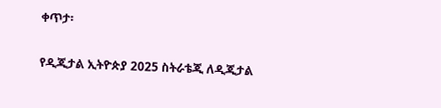ቀጥታ፡

የዲጂታል ኢትዮጵያ 2025 ስትራቴጂ ለዲጂታል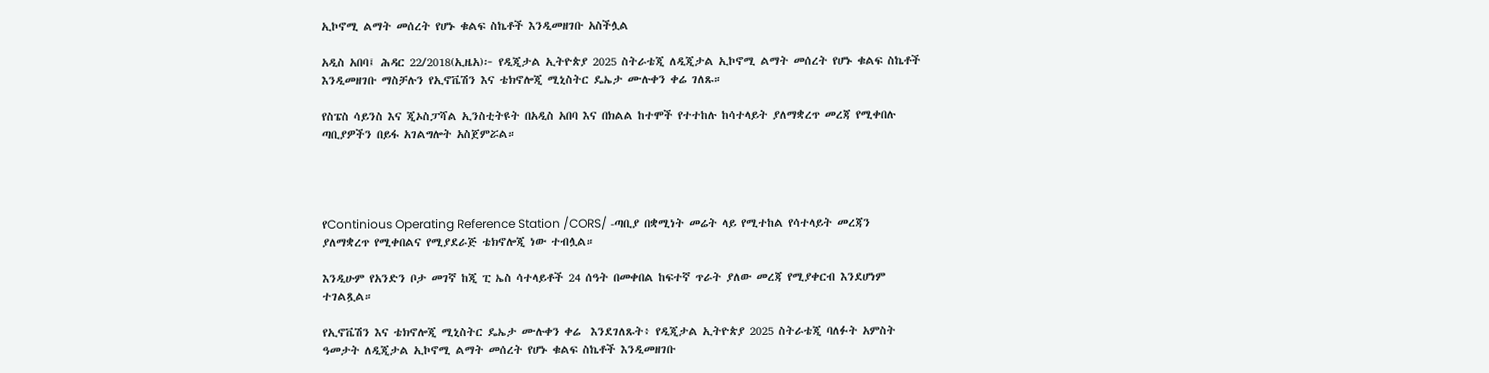ኢኮኖሚ ልማት መሰረት የሆኑ ቁልፍ ስኬቶች እንዲመዘገቡ አስችሏል

አዲስ አበባ፤ ሕዳር 22/2018(ኢዜአ)፦ የዲጂታል ኢትዮጵያ 2025 ስትራቴጂ ለዲጂታል ኢኮኖሚ ልማት መሰረት የሆኑ ቁልፍ ስኬቶች እንዲመዘገቡ ማስቻሉን የኢኖቬሽን እና ቴክኖሎጂ ሚኒስትር ዴኤታ ሙሉቀን ቀሬ ገለጹ።

የስፔስ ሳይንስ እና ጂኦስፓሻል ኢንስቲትዩት በአዲስ አበባ እና በክልል ከተሞች የተተከሉ ከሳተላይት ያለማቋረጥ መረጃ የሚቀበሉ ጣቢያዎችን በይፋ አገልግሎት አስጀምሯል።




የContinious Operating Reference Station /CORS/ -ጣቢያ በቋሚነት መሬት ላይ የሚተከል የሳተላይት መረጃን ያለማቋረጥ የሚቀበልና የሚያደራጅ ቴክኖሎጂ ነው ተብሏል።

እንዲሁም የአንድን ቦታ መገኛ ከጂ ፒ ኤስ ሳተላይቶች 24 ሰዓት በመቀበል ከፍተኛ ጥራት ያለው መረጃ የሚያቀርብ እንደሆነም ተገልጿል።

የኢኖቬሽን እና ቴክኖሎጂ ሚኒስትር ዴኤታ ሙሉቀን ቀሬ  እንደገለጹት፥ የዲጂታል ኢትዮጵያ 2025 ስትራቴጂ ባለፉት አምስት ዓመታት ለዲጂታል ኢኮኖሚ ልማት መሰረት የሆኑ ቁልፍ ስኬቶች እንዲመዘገቡ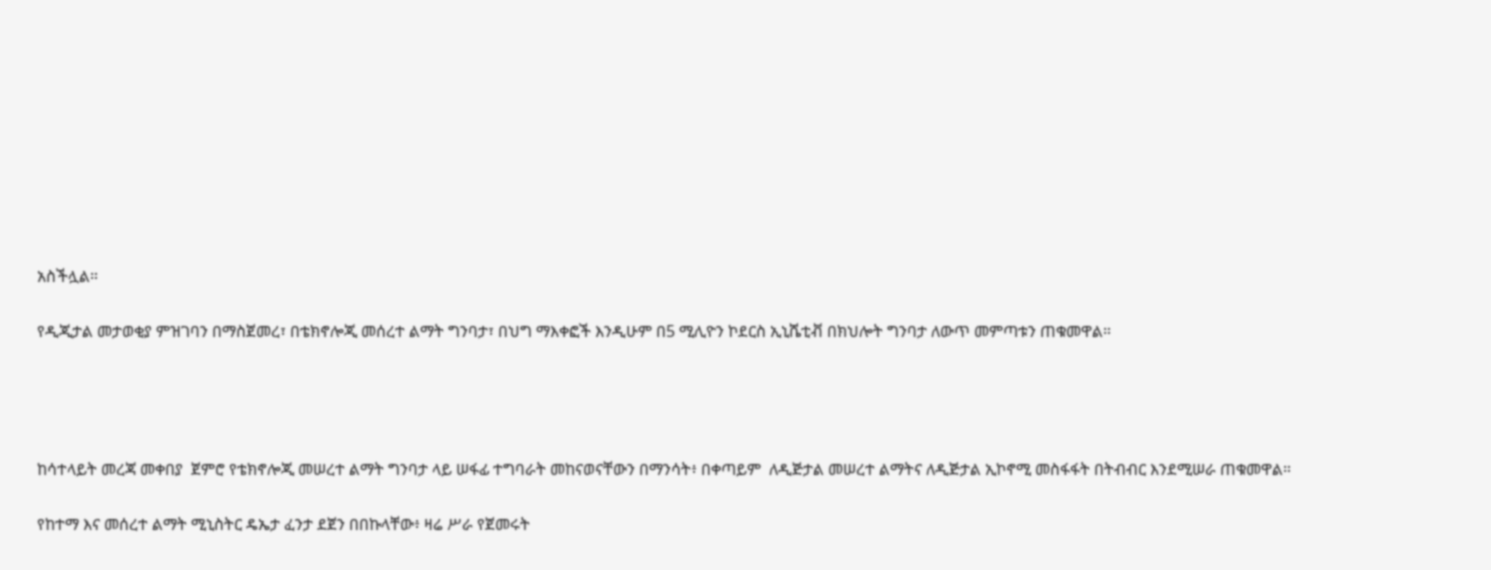አስችሏል።

የዲጂታል መታወቂያ ምዝገባን በማስጀመረ፣ በቴክኖሎጂ መሰረተ ልማት ግንባታ፣ በህግ ማእቀፎች እንዲሁም በ5 ሚሊዮን ኮደርስ ኢኒሼቲቭ በክህሎት ግንባታ ለውጥ መምጣቱን ጠቁመዋል።




ከሳተላይት መረጃ መቀበያ  ጀምሮ የቴክኖሎጂ መሠረተ ልማት ግንባታ ላይ ሠፋፊ ተግባራት መከናወናቸውን በማንሳት፥ በቀጣይም  ለዲጅታል መሠረተ ልማትና ለዲጅታል ኢኮኖሚ መስፋፋት በትብብር እንደሚሠራ ጠቁመዋል።

የከተማ እና መሰረተ ልማት ሚኒስትር ዴኤታ ፈንታ ደጀን በበኩላቸው፥ ዛሬ ሥራ የጀመሩት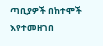ጣቢያዎች በከተሞች እየተመዘገበ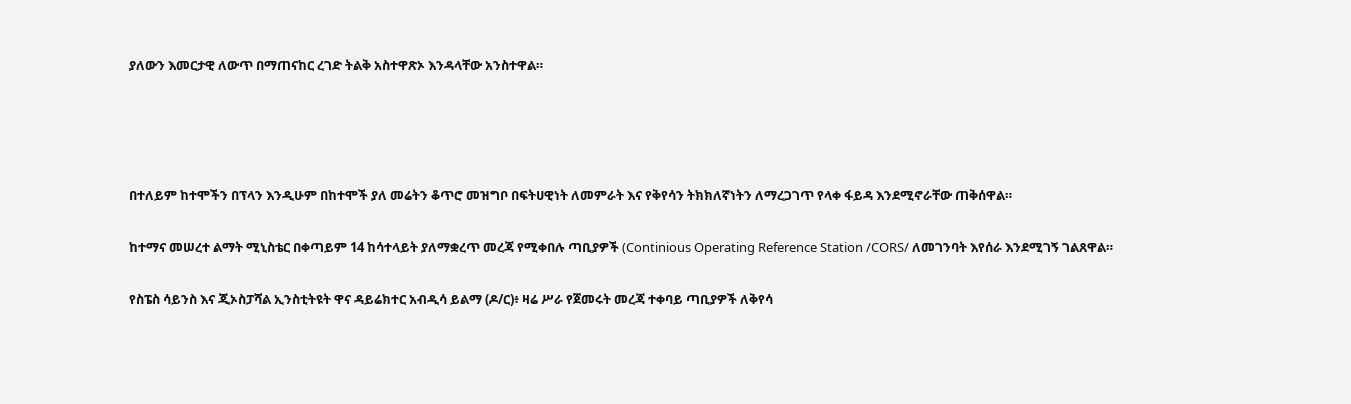ያለውን እመርታዊ ለውጥ በማጠናከር ረገድ ትልቅ አስተዋጽኦ እንዳላቸው አንስተዋል።




በተለይም ከተሞችን በፕላን እንዲሁም በከተሞች ያለ መሬትን ቆጥሮ መዝግቦ በፍትሀዊነት ለመምራት እና የቅየሳን ትክክለኛነትን ለማረጋገጥ የላቀ ፋይዳ እንደሚኖራቸው ጠቅሰዋል።

ከተማና መሠረተ ልማት ሚኒስቴር በቀጣይም 14 ከሳተላይት ያለማቋረጥ መረጃ የሚቀበሉ ጣቢያዎች (Continious Operating Reference Station /CORS/ ለመገንባት እየሰራ እንደሚገኝ ገልጸዋል።

የስፔስ ሳይንስ እና ጂኦስፓሻል ኢንስቲትዩት ዋና ዳይሬክተር አብዲሳ ይልማ (ዶ/ር)፥ ዛሬ ሥራ የጀመሩት መረጃ ተቀባይ ጣቢያዎች ለቅየሳ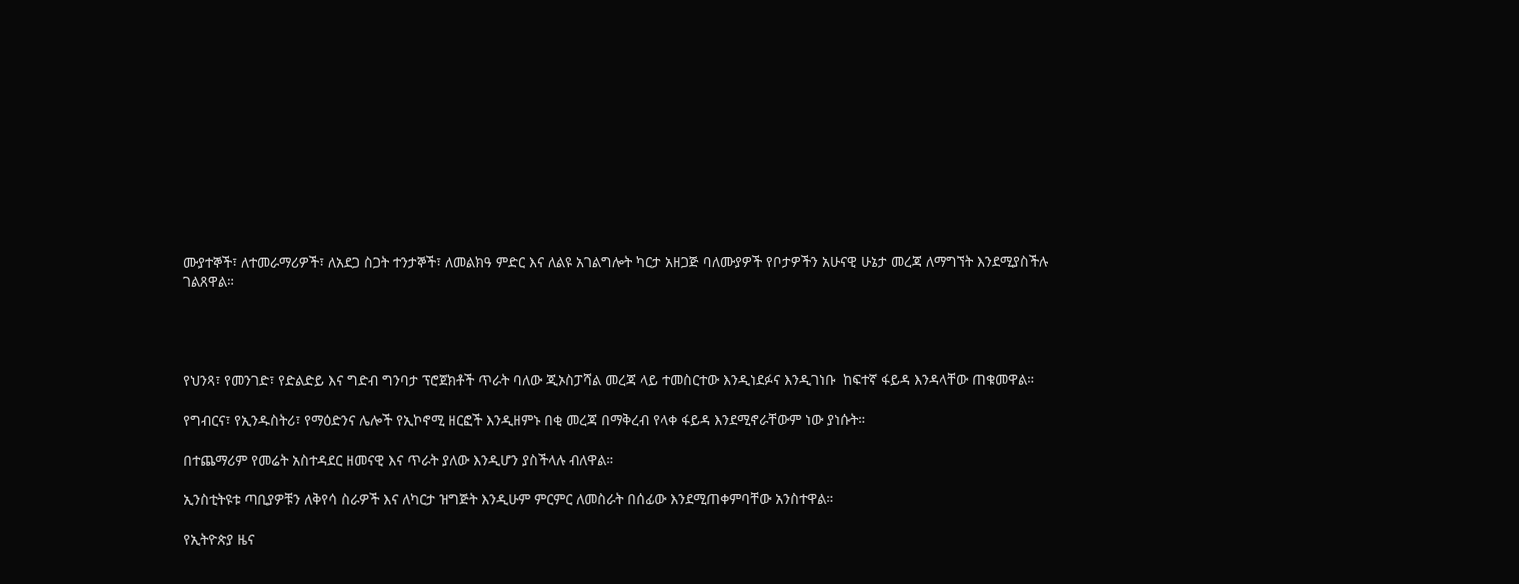ሙያተኞች፣ ለተመራማሪዎች፣ ለአደጋ ስጋት ተንታኞች፣ ለመልክዓ ምድር እና ለልዩ አገልግሎት ካርታ አዘጋጅ ባለሙያዎች የቦታዎችን አሁናዊ ሁኔታ መረጃ ለማግኘት እንደሚያስችሉ ገልጸዋል።




የህንጻ፣ የመንገድ፣ የድልድይ እና ግድብ ግንባታ ፕሮጀክቶች ጥራት ባለው ጂኦስፓሻል መረጃ ላይ ተመስርተው እንዲነደፉና እንዲገነቡ  ከፍተኛ ፋይዳ እንዳላቸው ጠቁመዋል።

የግብርና፣ የኢንዱስትሪ፣ የማዕድንና ሌሎች የኢኮኖሚ ዘርፎች እንዲዘምኑ በቂ መረጃ በማቅረብ የላቀ ፋይዳ እንደሚኖራቸውም ነው ያነሱት።

በተጨማሪም የመሬት አስተዳደር ዘመናዊ እና ጥራት ያለው እንዲሆን ያስችላሉ ብለዋል።

ኢንስቲትዩቱ ጣቢያዎቹን ለቅየሳ ስራዎች እና ለካርታ ዝግጅት እንዲሁም ምርምር ለመስራት በሰፊው እንደሚጠቀምባቸው አንስተዋል።

የኢትዮጵያ ዜና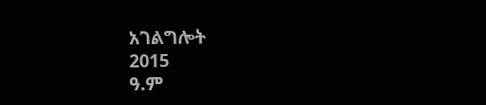አገልግሎት
2015
ዓ.ም